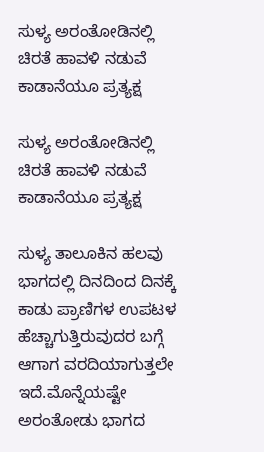ಸುಳ್ಯ ಅರಂತೋಡಿನಲ್ಲಿ ಚಿರತೆ ಹಾವಳಿ ನಡುವೆ ಕಾಡಾನೆಯೂ ಪ್ರತ್ಯಕ್ಷ

ಸುಳ್ಯ ಅರಂತೋಡಿನಲ್ಲಿ ಚಿರತೆ ಹಾವಳಿ ನಡುವೆ ಕಾಡಾನೆಯೂ ಪ್ರತ್ಯಕ್ಷ

ಸುಳ್ಯ ತಾಲೂಕಿನ ಹಲವು ಭಾಗದಲ್ಲಿ ದಿನದಿಂದ ದಿನಕ್ಕೆ ಕಾಡು ಪ್ರಾಣಿಗಳ ಉಪಟಳ ಹೆಚ್ಚಾಗುತ್ತಿರುವುದರ ಬಗ್ಗೆ ಆಗಾಗ ವರದಿಯಾಗುತ್ತಲೇ ಇದೆ.ಮೊನ್ನೆಯಷ್ಟೇ ಅರಂತೋಡು ಭಾಗದ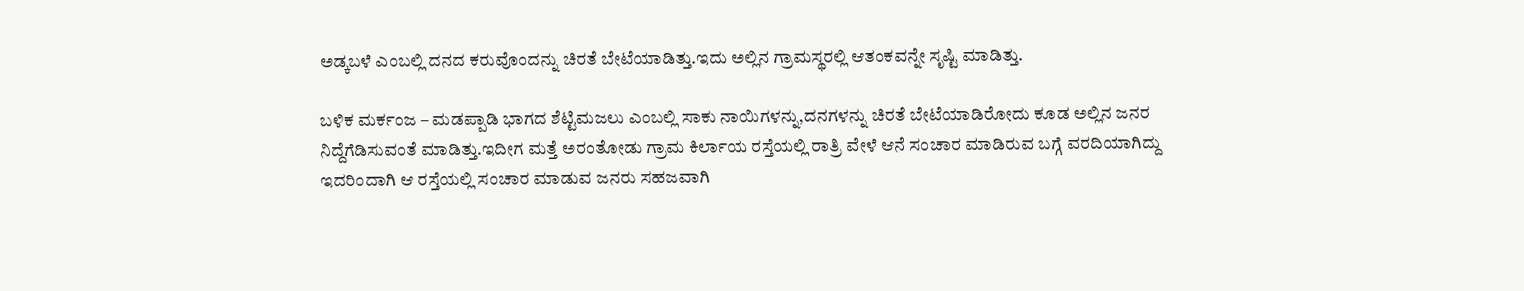ಅಡ್ಕಬಳೆ ಎಂಬಲ್ಲಿ ದನದ ಕರುವೊಂದನ್ನು ಚಿರತೆ ಬೇಟೆಯಾಡಿತ್ತು.ಇದು ಅಲ್ಲಿನ ಗ್ರಾಮಸ್ಥರಲ್ಲಿ ಆತಂಕವನ್ನೇ ಸೃಷ್ಟಿ ಮಾಡಿತ್ತು.

ಬಳಿಕ ಮರ್ಕಂಜ – ಮಡಪ್ಪಾಡಿ‌ ಭಾಗದ ಶೆಟ್ಟಿಮಜಲು ಎಂಬಲ್ಲಿ ಸಾಕು ನಾಯಿಗಳನ್ನು,ದನಗಳನ್ನು ಚಿರತೆ ಬೇಟೆಯಾಡಿರೋದು ಕೂಡ ಅಲ್ಲಿನ ಜನರ ನಿದ್ದೆಗೆಡಿಸುವಂತೆ ಮಾಡಿತ್ತು.ಇದೀಗ ಮತ್ತೆ ಅರಂತೋಡು ಗ್ರಾಮ ಕಿರ್ಲಾಯ ರಸ್ತೆಯಲ್ಲಿ ರಾತ್ರಿ ವೇಳೆ ಆನೆ ಸಂಚಾರ ಮಾಡಿರುವ ಬಗ್ಗೆ ವರದಿಯಾಗಿದ್ದು ಇದರಿಂದಾಗಿ ಆ ರಸ್ತೆಯಲ್ಲಿ ಸಂಚಾರ ಮಾಡುವ ಜನರು ಸಹಜವಾಗಿ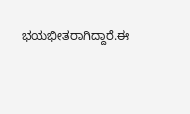ಭಯಭೀತರಾಗಿದ್ದಾರೆ.ಈ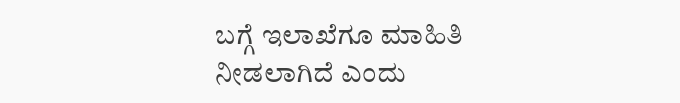ಬಗ್ಗೆ ಇಲಾಖೆಗೂ ಮಾಹಿತಿ ನೀಡಲಾಗಿದೆ ಎಂದು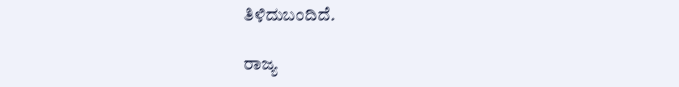ತಿಳಿದುಬಂದಿದೆ.

ರಾಜ್ಯ